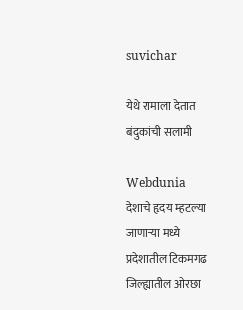suvichar

येथे रामाला ‍देतात बंदुकांची सलामी

Webdunia
देशाचे हृदय म्हटल्या जाणार्‍या मध्ये प्रदेशातील टिकमगढ जिल्ह्यातील ओरछा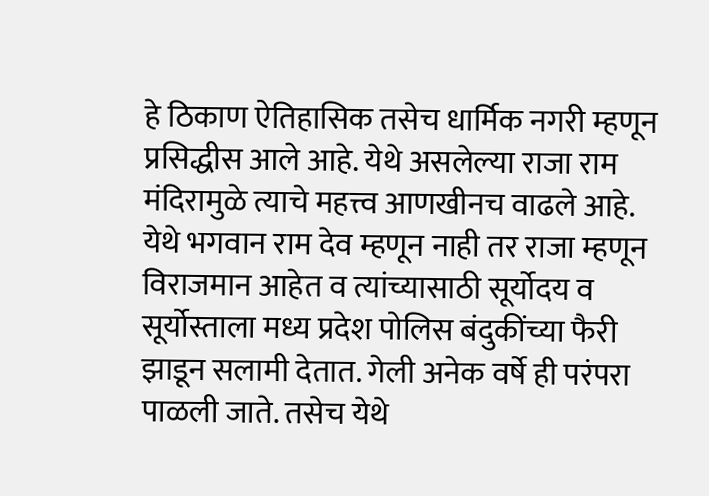हे ठिकाण ऐतिहासिक तसेच धार्मिक नगरी म्हणून प्रसिद्धीस आले आहे. येथे असलेल्या राजा राम मंदिरामुळे त्याचे महत्त्व आणखीनच वाढले आहे. येथे भगवान राम देव म्हणून नाही तर राजा म्हणून विराजमान आहेत व त्यांच्यासाठी सूर्योदय व सूर्योस्ताला मध्य प्रदेश पोलिस बंदुकींच्या फैरी झाडून सलामी देतात. गेली अनेक वर्षे ही परंपरा पाळली जाते. तसेच येथे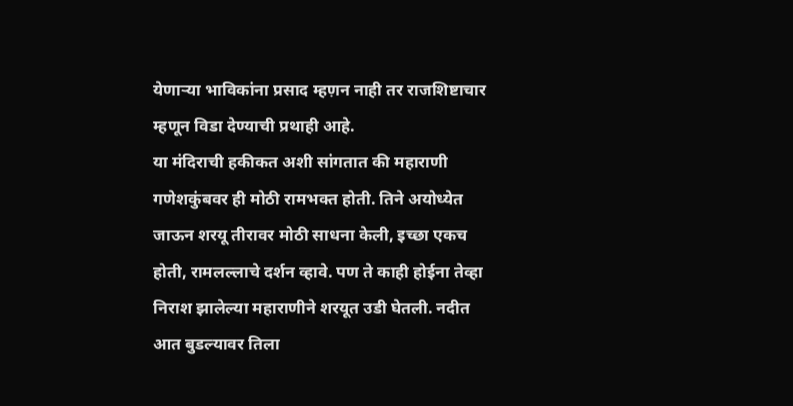येणार्‍या भाविकांना प्रसाद म्हण़न नाही तर राजशिष्टाचार म्हणून विडा देण्याची प्रथाही आहे.
या मंदिराची हकीकत अशी सांगतात की महाराणी गणेशकुंबवर ही मोठी रामभक्त होती. तिने अयोध्येत जाऊन शरयू तीरावर मोठी साधना केली, इच्छा एकच होती, रामलल्लाचे दर्शन व्हावे. पण ते काही होईना तेव्हा निराश झालेल्या महाराणीने शरयूत उडी घेतली. नदीत आत बुडल्यावर तिला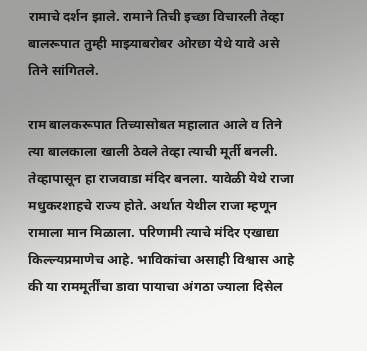रामाचे दर्शन झाले. रामाने तिची इच्छा विचारली तेव्हा बालरूपात तुम्ही माझ्याबरोबर ओरछा येथे यावे असे तिने सांगितले.

राम बालकरूपात तिच्यासोबत महालात आले व तिने त्या बालकाला खाली ठेवले तेव्हा त्याची मूर्ती बनली. तेव्हापासून हा राजवाडा मंदिर बनला. यावेळी येथे राजा मधुकरशाहचे राज्य होते. अर्थात येथील राजा म्हणून रामाला मान मिळाला. परिणामी त्याचे मंदिर एखाद्या किल्ल्यप्रमाणेच आहे. भाविकांचा असाही विश्वास आहे की या राममूर्तींचा डावा पायाचा अंगठा ज्याला दिसेल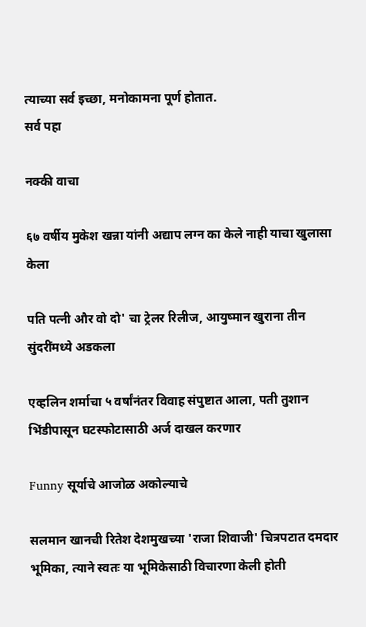त्याच्या सर्व इच्छा, मनोकामना पूर्ण होतात.
सर्व पहा

नक्की वाचा

६७ वर्षीय मुकेश खन्ना यांनी अद्याप लग्न का केले नाही याचा खुलासा केला

पति पत्नी और वो दो' चा ट्रेलर रिलीज, आयुष्मान खुराना तीन सुंदरींमध्ये अडकला

एव्हलिन शर्माचा ५ वर्षांनंतर विवाह संपुष्टात आला, पती तुशान भिंडीपासून घटस्फोटासाठी अर्ज दाखल करणार

Funny सूर्याचे आजोळ अकोल्याचे

सलमान खानची रितेश देशमुखच्या 'राजा शिवाजी' चित्रपटात दमदार भूमिका, त्याने स्वतः या भूमिकेसाठी विचारणा केली होती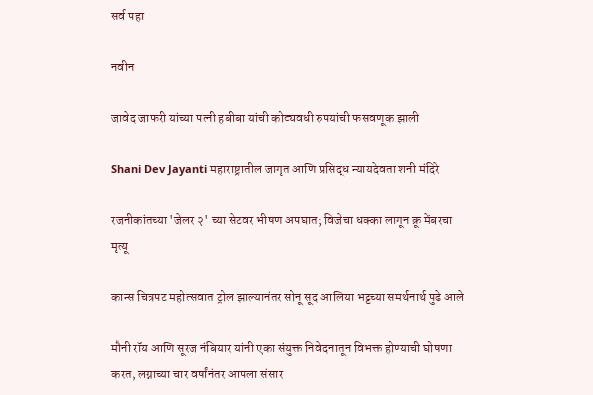सर्व पहा

नवीन

जावेद जाफरी यांच्या पत्नी हबीबा यांची कोट्यवधी रुपयांची फसवणूक झाली

Shani Dev Jayanti महाराष्ट्रातील जागृत आणि प्रसिद्ध न्यायदेवता शनी मंदिरे

रजनीकांतच्या 'जेलर २' च्या सेटवर भीषण अपघात; विजेचा धक्का लागून क्रू मेंबरचा मृत्यू

कान्स चित्रपट महोत्सवात ट्रोल झाल्यानंतर सोनू सूद आलिया भट्टच्या समर्थनार्थ पुढे आले

मौनी रॉय आणि सूरज नंबियार यांनी एका संयुक्त निवेदनातून विभक्त होण्याची घोषणा करत, लग्नाच्या चार वर्षांनंतर आपला संसार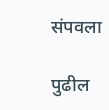संपवला

पुढील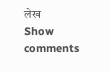लेख
Show comments